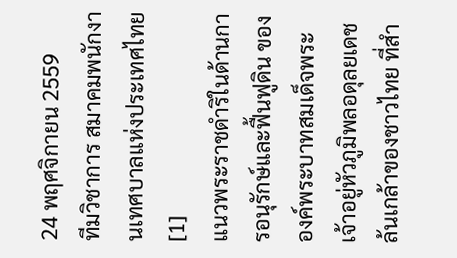24 พฤศจิกายน 2559
ทีมวิชาการ สมาคมพนักงานเทศบาลแห่งประเทศไทย [1]
แนวพระราชดำริในด้านการอนุรักษ์และฟื้นฟูดิน ขององค์พระบาทสมเด็จพระเจ้าอยู่หัวภูมิพลอดุลยเดช ล้นเกล้าของชาวไทย ที่สำ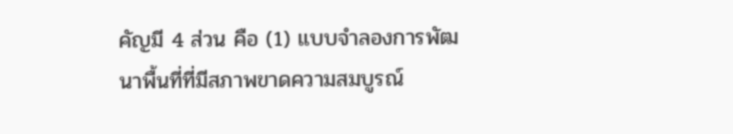คัญมี 4 ส่วน คือ (1) แบบจำลองการพัฒนาพื้นที่ที่มีสภาพขาดความสมบูรณ์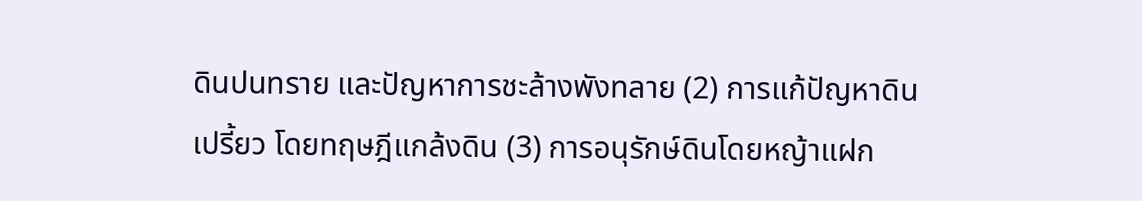ดินปนทราย และปัญหาการชะล้างพังทลาย (2) การแก้ปัญหาดินเปรี้ยว โดยทฤษฎีแกล้งดิน (3) การอนุรักษ์ดินโดยหญ้าแฝก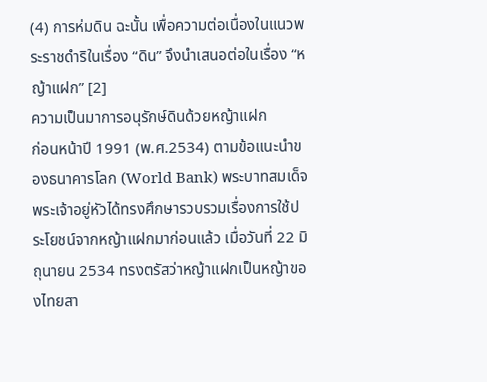(4) การห่มดิน ฉะนั้น เพื่อความต่อเนื่องในแนวพระราชดำริในเรื่อง “ดิน” จึงนำเสนอต่อในเรื่อง “หญ้าแฝก” [2]
ความเป็นมาการอนุรักษ์ดินด้วยหญ้าแฝก
ก่อนหน้าปี 1991 (พ.ศ.2534) ตามข้อแนะนำของธนาคารโลก (World Bank) พระบาทสมเด็จพระเจ้าอยู่หัวได้ทรงศึกษารวบรวมเรื่องการใช้ประโยชน์จากหญ้าแฝกมาก่อนแล้ว เมื่อวันที่ 22 มิถุนายน 2534 ทรงตรัสว่าหญ้าแฝกเป็นหญ้าของไทยสา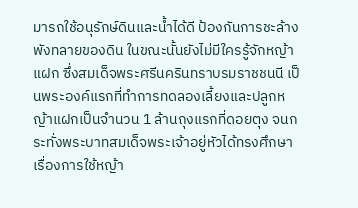มารถใช้อนุรักษ์ดินและน้ำได้ดี ป้องกันการชะล้างพังทลายของดิน ในขณะนั้นยังไม่มีใครรู้จักหญ้าแฝก ซึ่งสมเด็จพระศรีนครินทราบรมราชชนนี เป็นพระองค์แรกที่ทำการทดลองเลี้ยงและปลูกหญ้าแฝกเป็นจำนวน 1 ล้านถุงแรกที่ดอยตุง จนกระทั่งพระบาทสมเด็จพระเจ้าอยู่หัวได้ทรงศึกษาเรื่องการใช้หญ้า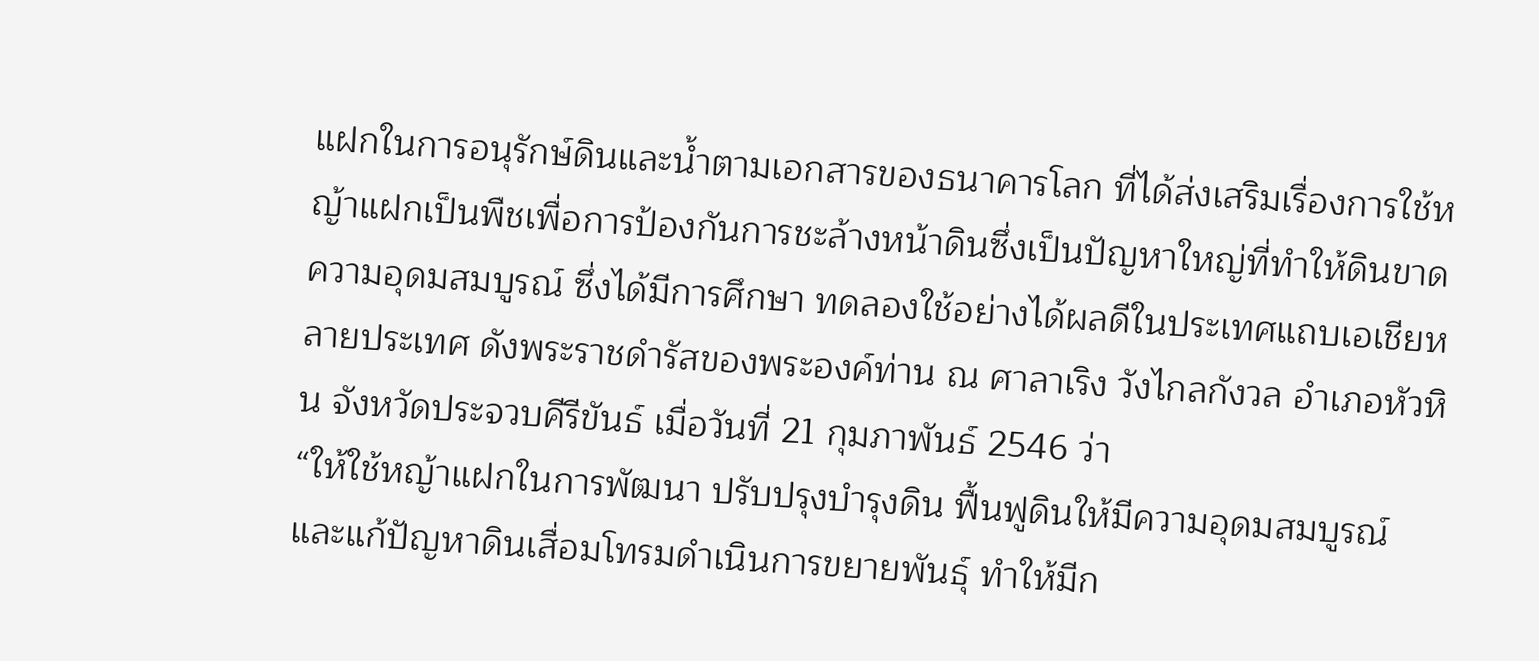แฝกในการอนุรักษ์ดินและน้ำตามเอกสารของธนาคารโลก ที่ได้ส่งเสริมเรื่องการใช้หญ้าแฝกเป็นพืชเพื่อการป้องกันการชะล้างหน้าดินซึ่งเป็นปัญหาใหญ่ที่ทำให้ดินขาดความอุดมสมบูรณ์ ซึ่งได้มีการศึกษา ทดลองใช้อย่างได้ผลดีในประเทศแถบเอเชียหลายประเทศ ดังพระราชดำรัสของพระองค์ท่าน ณ ศาลาเริง วังไกลกังวล อำเภอหัวหิน จังหวัดประจวบคีรีขันธ์ เมื่อวันที่ 21 กุมภาพันธ์ 2546 ว่า
“ให้ใช้หญ้าแฝกในการพัฒนา ปรับปรุงบำรุงดิน ฟื้นฟูดินให้มีความอุดมสมบูรณ์ และแก้ปัญหาดินเสื่อมโทรมดำเนินการขยายพันธุ์ ทำให้มีก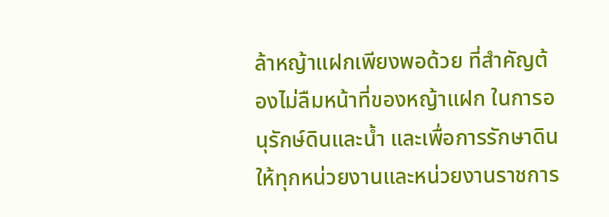ล้าหญ้าแฝกเพียงพอด้วย ที่สำคัญต้องไม่ลืมหน้าที่ของหญ้าแฝก ในการอนุรักษ์ดินและน้ำ และเพื่อการรักษาดิน ให้ทุกหน่วยงานและหน่วยงานราชการ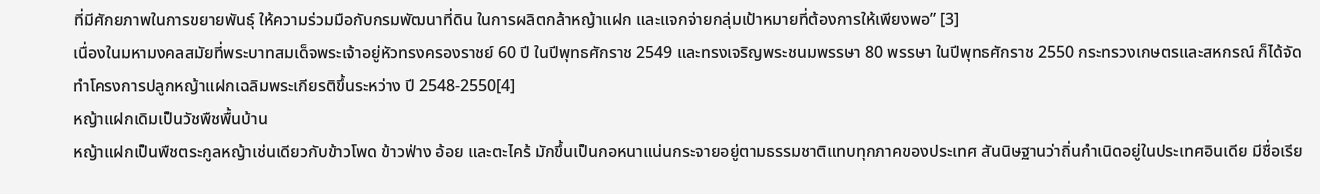ที่มีศักยภาพในการขยายพันธุ์ ให้ความร่วมมือกับกรมพัฒนาที่ดิน ในการผลิตกล้าหญ้าแฝก และแจกจ่ายกลุ่มเป้าหมายที่ต้องการให้เพียงพอ” [3]
เนื่องในมหามงคลสมัยที่พระบาทสมเด็จพระเจ้าอยู่หัวทรงครองราชย์ 60 ปี ในปีพุทธศักราช 2549 และทรงเจริญพระชนมพรรษา 80 พรรษา ในปีพุทธศักราช 2550 กระทรวงเกษตรและสหกรณ์ ก็ได้จัดทำโครงการปลูกหญ้าแฝกเฉลิมพระเกียรติขึ้นระหว่าง ปี 2548-2550[4]
หญ้าแฝกเดิมเป็นวัชพืชพื้นบ้าน
หญ้าแฝกเป็นพืชตระกูลหญ้าเช่นเดียวกับข้าวโพด ข้าวฟ่าง อ้อย และตะไคร้ มักขึ้นเป็นกอหนาแน่นกระจายอยู่ตามธรรมชาติแทบทุกภาคของประเทศ สันนิษฐานว่าถิ่นกำเนิดอยู่ในประเทศอินเดีย มีชื่อเรีย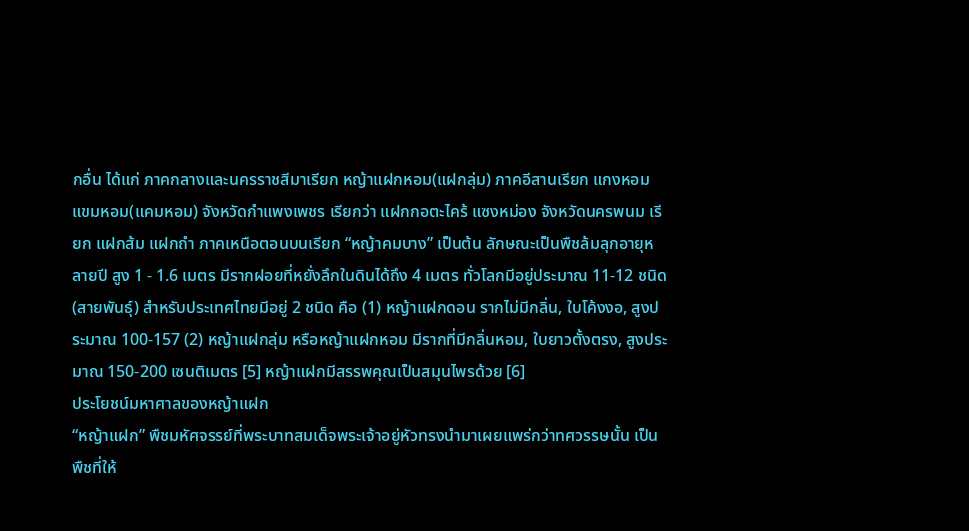กอื่น ได้แก่ ภาคกลางและนครราชสีมาเรียก หญ้าแฝกหอม(แฝกลุ่ม) ภาคอีสานเรียก แกงหอม แขมหอม(แคมหอม) จังหวัดกำแพงเพชร เรียกว่า แฝกกอตะไคร้ แซงหม่อง จังหวัดนครพนม เรียก แฝกส้ม แฝกถำ ภาคเหนือตอนบนเรียก “หญ้าคมบาง” เป็นต้น ลักษณะเป็นพืชล้มลุกอายุหลายปี สูง 1 - 1.6 เมตร มีรากฝอยที่หยั่งลึกในดินได้ถึง 4 เมตร ทั่วโลกมีอยู่ประมาณ 11-12 ชนิด (สายพันธุ์) สำหรับประเทศไทยมีอยู่ 2 ชนิด คือ (1) หญ้าแฝกดอน รากไม่มีกลิ่น, ใบโค้งงอ, สูงประมาณ 100-157 (2) หญ้าแฝกลุ่ม หรือหญ้าแฝกหอม มีรากที่มีกลิ่นหอม, ใบยาวตั้งตรง, สูงประมาณ 150-200 เซนติเมตร [5] หญ้าแฝกมีสรรพคุณเป็นสมุนไพรด้วย [6]
ประโยชน์มหาศาลของหญ้าแฝก
“หญ้าแฝก” พืชมหัศจรรย์ที่พระบาทสมเด็จพระเจ้าอยู่หัวทรงนำมาเผยแพร่กว่าทศวรรษนั้น เป็นพืชที่ให้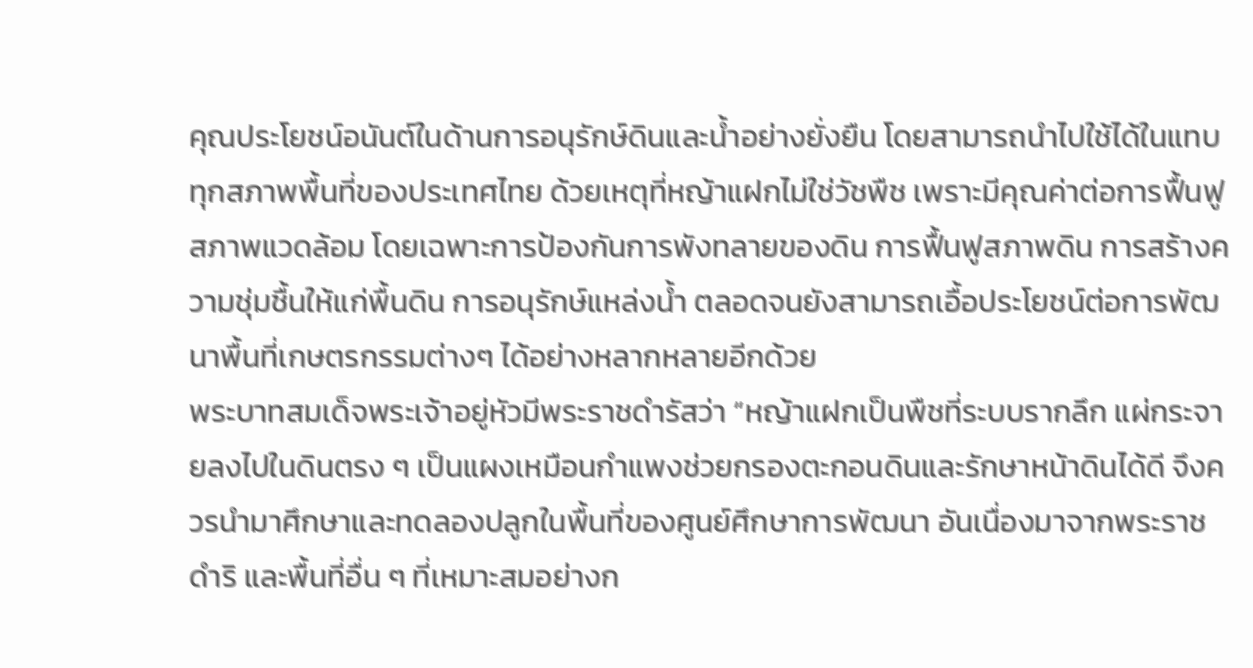คุณประโยชน์อนันต์ในด้านการอนุรักษ์ดินและน้ำอย่างยั่งยืน โดยสามารถนำไปใช้ได้ในแทบทุกสภาพพื้นที่ของประเทศไทย ด้วยเหตุที่หญ้าแฝกไม่ใช่วัชพืช เพราะมีคุณค่าต่อการฟื้นฟูสภาพแวดล้อม โดยเฉพาะการป้องกันการพังทลายของดิน การฟื้นฟูสภาพดิน การสร้างความชุ่มชื้นให้แก่พื้นดิน การอนุรักษ์แหล่งน้ำ ตลอดจนยังสามารถเอื้อประโยชน์ต่อการพัฒนาพื้นที่เกษตรกรรมต่างๆ ได้อย่างหลากหลายอีกด้วย
พระบาทสมเด็จพระเจ้าอยู่หัวมีพระราชดำรัสว่า “หญ้าแฝกเป็นพืชที่ระบบรากลึก แผ่กระจายลงไปในดินตรง ๆ เป็นแผงเหมือนกำแพงช่วยกรองตะกอนดินและรักษาหน้าดินได้ดี จึงควรนำมาศึกษาและทดลองปลูกในพื้นที่ของศูนย์ศึกษาการพัฒนา อันเนื่องมาจากพระราชดำริ และพื้นที่อื่น ๆ ที่เหมาะสมอย่างก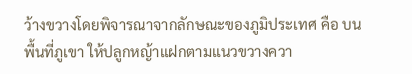ว้างขวางโดยพิจารณาจากลักษณะของภูมิประเทศ คือ บนพื้นที่ภูเขา ให้ปลูกหญ้าแฝกตามแนวขวางควา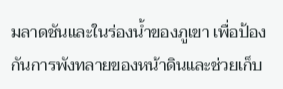มลาดชันและในร่องน้ำของภูเขา เพื่อป้องกันการพังทลายของหน้าดินและช่วยเก็บ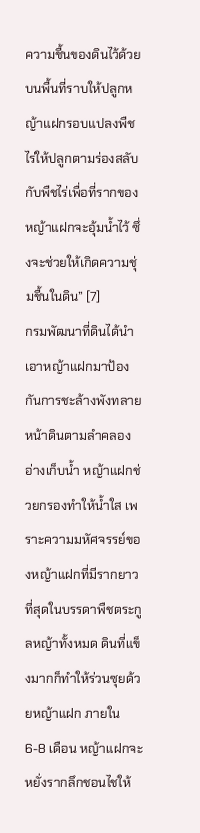ความชื้นของดินไว้ด้วย บนพื้นที่ราบให้ปลูกหญ้าแฝกรอบแปลงพืชไร่ให้ปลูกตามร่องสลับกับพืชไร่เพื่อที่รากของหญ้าแฝกจะอุ้มน้ำไว้ ซึ่งจะช่วยให้เกิดความชุ่มชื้นในดิน” [7]
กรมพัฒนาที่ดินได้นำเอาหญ้าแฝกมาป้องกันการชะล้างพังทลายหน้าดินตามลำคลอง อ่างเก็บน้ำ หญ้าแฝกช่วยกรองทำให้น้ำใส เพราะความมหัศจรรย์ของหญ้าแฝกที่มีรากยาวที่สุดในบรรดาพืชตระกูลหญ้าทั้งหมด ดินที่แข็งมากก็ทำให้ร่วนซุยด้วยหญ้าแฝก ภายใน 6-8 เดือน หญ้าแฝกจะหยั่งรากลึกชอนไชให้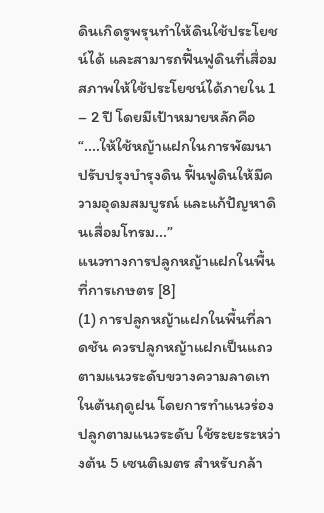ดินเกิดรูพรุนทำให้ดินใช้ประโยชน์ได้ และสามารถฟื้นฟูดินที่เสื่อมสภาพให้ใช้ประโยชน์ได้ภายใน 1 – 2 ปี โดยมีเป้าหมายหลักคือ “....ให้ใช้หญ้าแฝกในการพัฒนา ปรับปรุงบำรุงดิน ฟื้นฟูดินให้มีความอุดมสมบูรณ์ และแก้ปัญหาดินเสื่อมโทรม...”
แนวทางการปลูกหญ้าแฝกในพื้นที่การเกษตร [8]
(1) การปลูกหญ้าแฝกในพื้นที่ลาดชัน ควรปลูกหญ้าแฝกเป็นแถวตามแนวระดับขวางความลาดเทในต้นฤดูฝน โดยการทำแนวร่องปลูกตามแนวระดับ ใช้ระยะระหว่างต้น 5 เซนติเมตร สำหรับกล้า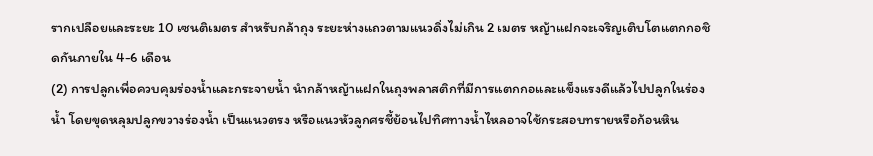รากเปลือยและระยะ 10 เซนติเมตร สำหรับกล้าถุง ระยะห่างแถวตามแนวดิ่งไม่เกิน 2 เมตร หญ้าแฝกจะเจริญเติบโตแตกกอชิดกันภายใน 4-6 เดือน
(2) การปลูกเพื่อควบคุมร่องน้ำและกระจายน้ำ นำกล้าหญ้าแฝกในถุงพลาสติกที่มีการแตกกอและแข็งแรงดีแล้วไปปลูกในร่องน้ำ โดยขุดหลุมปลูกขวางร่องน้ำ เป็นแนวตรง หรือแนวหัวลูกศรชี้ย้อนไปทิศทางน้ำไหลอาจใช้กระสอบทรายหรือก้อนหิน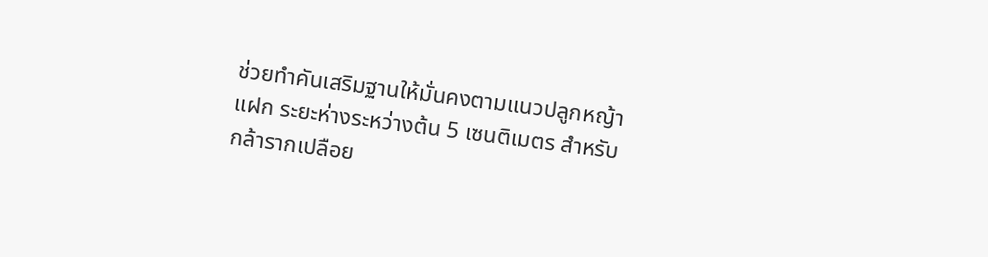ช่วยทำคันเสริมฐานให้มั่นคงตามแนวปลูกหญ้าแฝก ระยะห่างระหว่างต้น 5 เซนติเมตร สำหรับกล้ารากเปลือย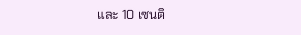และ 10 เซนติ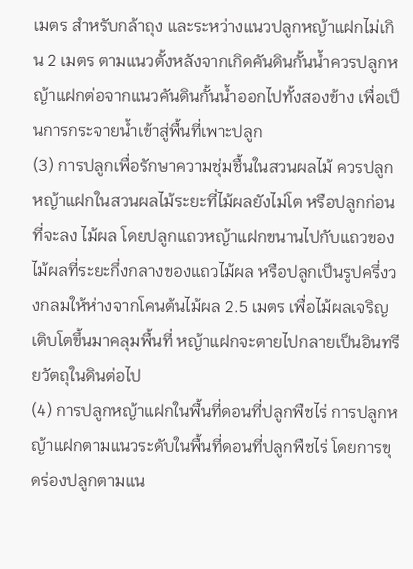เมตร สำหรับกล้าถุง และระหว่างแนวปลูกหญ้าแฝกไม่เกิน 2 เมตร ตามแนวตั้งหลังจากเกิดคันดินกั้นน้ำควรปลูกหญ้าแฝกต่อจากแนวคันดินกั้นน้ำออกไปทั้งสองข้าง เพื่อเป็นการกระจายน้ำเข้าสู่พื้นที่เพาะปลูก
(3) การปลูกเพื่อรักษาความชุ่มชื้นในสวนผลไม้ ควรปลูกหญ้าแฝกในสวนผลไม้ระยะที่ไม้ผลยังไม่โต หรือปลูกก่อนที่จะลง ไม้ผล โดยปลูกแถวหญ้าแฝกขนานไปกับแถวของไม้ผลที่ระยะกึ่งกลางของแถวไม้ผล หรือปลูกเป็นรูปครึ่งวงกลมให้ห่างจากโคนต้นไม้ผล 2.5 เมตร เพื่อไม้ผลเจริญเติบโตขึ้นมาคลุมพื้นที่ หญ้าแฝกจะตายไปกลายเป็นอินทรียวัตถุในดินต่อไป
(4) การปลูกหญ้าแฝกในพื้นที่ดอนที่ปลูกพืชไร่ การปลูกหญ้าแฝกตามแนวระดับในพื้นที่ดอนที่ปลูกพืชไร่ โดยการขุดร่องปลูกตามแน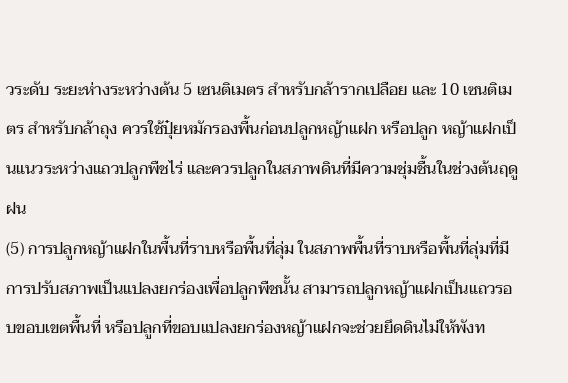วระดับ ระยะห่างระหว่างต้น 5 เซนติเมตร สำหรับกล้ารากเปลือย และ 10 เซนติเมตร สำหรับกล้าถุง ควรใช้ปุ๋ยหมักรองพื้นก่อนปลูกหญ้าแฝก หรือปลูก หญ้าแฝกเป็นแนวระหว่างแถวปลูกพืชไร่ และควรปลูกในสภาพดินที่มีความชุ่มชื้นในช่วงต้นฤดูฝน
(5) การปลูกหญ้าแฝกในพื้นที่ราบหรือพื้นที่ลุ่ม ในสภาพพื้นที่ราบหรือพื้นที่ลุ่มที่มีการปรับสภาพเป็นแปลงยกร่องเพื่อปลูกพืชนั้น สามารถปลูกหญ้าแฝกเป็นแถวรอบขอบเขตพื้นที่ หรือปลูกที่ขอบแปลงยกร่องหญ้าแฝกจะช่วยยึดดินไม่ให้พังท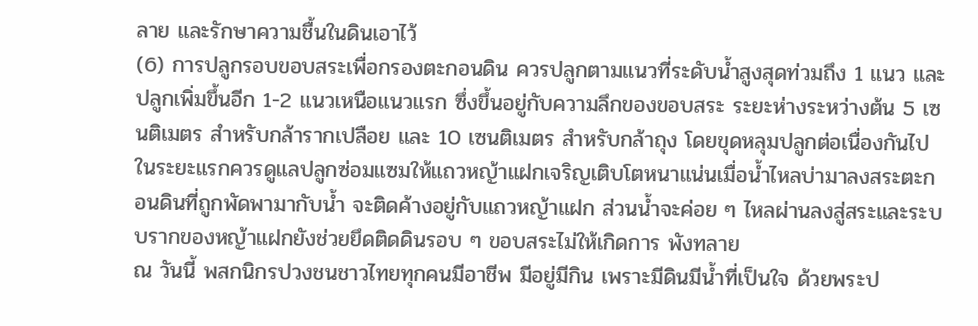ลาย และรักษาความชื้นในดินเอาไว้
(6) การปลูกรอบขอบสระเพื่อกรองตะกอนดิน ควรปลูกตามแนวที่ระดับน้ำสูงสุดท่วมถึง 1 แนว และปลูกเพิ่มขึ้นอีก 1-2 แนวเหนือแนวแรก ซึ่งขึ้นอยู่กับความลึกของขอบสระ ระยะห่างระหว่างต้น 5 เซนติเมตร สำหรับกล้ารากเปลือย และ 10 เซนติเมตร สำหรับกล้าถุง โดยขุดหลุมปลูกต่อเนื่องกันไป ในระยะแรกควรดูแลปลูกซ่อมแซมให้แถวหญ้าแฝกเจริญเติบโตหนาแน่นเมื่อน้ำไหลบ่ามาลงสระตะกอนดินที่ถูกพัดพามากับน้ำ จะติดค้างอยู่กับแถวหญ้าแฝก ส่วนน้ำจะค่อย ๆ ไหลผ่านลงสู่สระและระบบรากของหญ้าแฝกยังช่วยยึดติดดินรอบ ๆ ขอบสระไม่ให้เกิดการ พังทลาย
ณ วันนี้ พสกนิกรปวงชนชาวไทยทุกคนมีอาชีพ มีอยู่มีกิน เพราะมีดินมีน้ำที่เป็นใจ ด้วยพระป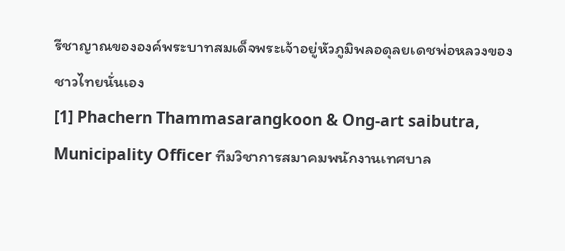รีชาญาณขององค์พระบาทสมเด็จพระเจ้าอยู่หัวภูมิพลอดุลยเดชพ่อหลวงของชาวไทยนั่นเอง
[1] Phachern Thammasarangkoon & Ong-art saibutra, Municipality Officer ทีมวิชาการสมาคมพนักงานเทศบาล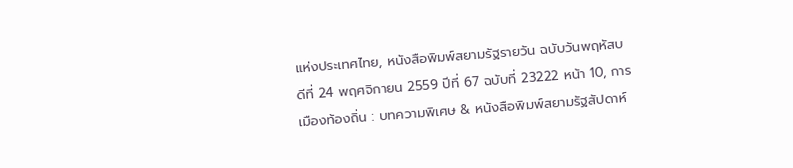แห่งประเทศไทย, หนังสือพิมพ์สยามรัฐรายวัน ฉบับวันพฤหัสบดีที่ 24 พฤศจิกายน 2559 ปีที่ 67 ฉบับที่ 23222 หน้า 10, การเมืองท้องถิ่น : บทความพิเศษ & หนังสือพิมพ์สยามรัฐสัปดาห์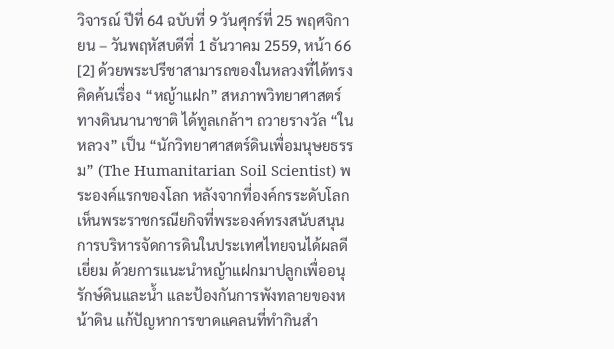วิจารณ์ ปีที่ 64 ฉบับที่ 9 วันศุกร์ที่ 25 พฤศจิกายน – วันพฤหัสบดีที่ 1 ธันวาคม 2559, หน้า 66
[2] ด้วยพระปรีชาสามารถของในหลวงที่ได้ทรงคิดค้นเรื่อง “หญ้าแฝก” สหภาพวิทยาศาสตร์ทางดินนานาชาติ ได้ทูลเกล้าฯ ถวายรางวัล “ในหลวง” เป็น “นักวิทยาศาสตร์ดินเพื่อมนุษยธรรม” (The Humanitarian Soil Scientist) พระองค์แรกของโลก หลังจากที่องค์กรระดับโลกเห็นพระราชกรณียกิจที่พระองค์ทรงสนับสนุนการบริหารจัดการดินในประเทศไทยจนได้ผลดีเยี่ยม ด้วยการแนะนำหญ้าแฝกมาปลูกเพื่ออนุรักษ์ดินและน้ำ และป้องกันการพังทลายของหน้าดิน แก้ปัญหาการขาดแคลนที่ทำกินสำ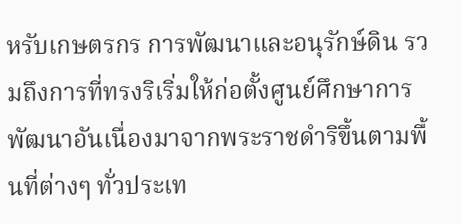หรับเกษตรกร การพัฒนาและอนุรักษ์ดิน รวมถึงการที่ทรงริเริ่มให้ก่อตั้งศูนย์ศึกษาการพัฒนาอันเนื่องมาจากพระราชดำริขึ้นตามพื้นที่ต่างๆ ทั่วประเท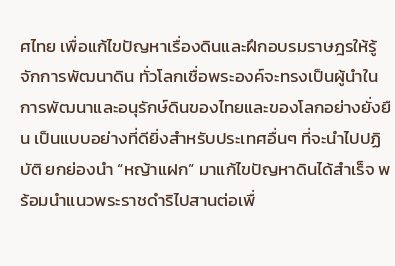ศไทย เพื่อแก้ไขปัญหาเรื่องดินและฝึกอบรมราษฎรให้รู้จักการพัฒนาดิน ทั่วโลกเชื่อพระองค์จะทรงเป็นผู้นำในการพัฒนาและอนุรักษ์ดินของไทยและของโลกอย่างยั่งยืน เป็นแบบอย่างที่ดียิ่งสำหรับประเทศอื่นๆ ที่จะนำไปปฏิบัติ ยกย่องนำ “หญ้าแฝก” มาแก้ไขปัญหาดินได้สำเร็จ พร้อมนำแนวพระราชดำริไปสานต่อเพื่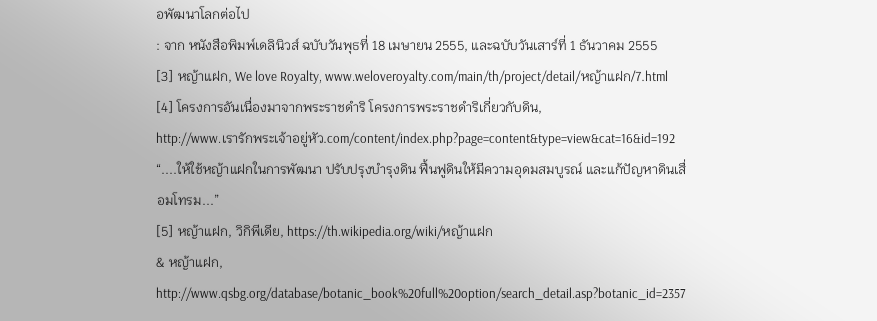อพัฒนาโลกต่อไป
: จาก หนังสือพิมพ์เดลินิวส์ ฉบับวันพุธที่ 18 เมษายน 2555, และฉบับวันเสาร์ที่ 1 ธันวาคม 2555
[3] หญ้าแฝก, We love Royalty, www.weloveroyalty.com/main/th/project/detail/หญ้าแฝก/7.html
[4] โครงการอันเนื่องมาจากพระราชดำริ โครงการพระราชดำริเกี่ยวกับดิน,
http://www.เรารักพระเจ้าอยู่หัว.com/content/index.php?page=content&type=view&cat=16&id=192
“....ให้ใช้หญ้าแฝกในการพัฒนา ปรับปรุงบำรุงดิน ฟื้นฟูดินให้มีความอุดมสมบูรณ์ และแก้ปัญหาดินเสื่อมโทรม...”
[5] หญ้าแฝก, วิกิพีเดีย, https://th.wikipedia.org/wiki/หญ้าแฝก
& หญ้าแฝก, http://www.qsbg.org/database/botanic_book%20full%20option/search_detail.asp?botanic_id=2357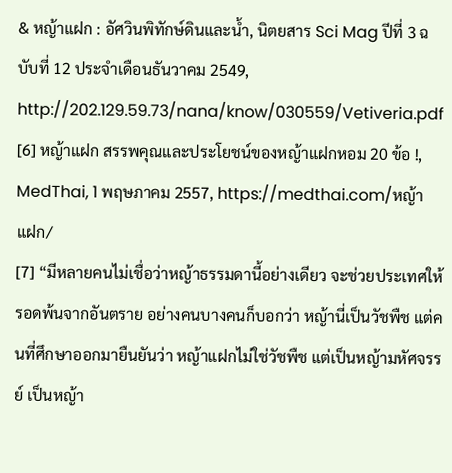& หญ้าแฝก : อัศวินพิทักษ์ดินและน้ำ, นิตยสาร Sci Mag ปีที่ 3 ฉบับที่ 12 ประจำเดือนธันวาคม 2549, http://202.129.59.73/nana/know/030559/Vetiveria.pdf
[6] หญ้าแฝก สรรพคุณและประโยชน์ของหญ้าแฝกหอม 20 ข้อ !, MedThai, 1 พฤษภาคม 2557, https://medthai.com/หญ้าแฝก/
[7] “มีหลายคนไม่เชื่อว่าหญ้าธรรมดานี้อย่างเดียว จะช่วยประเทศให้รอดพ้นจากอันตราย อย่างคนบางคนก็บอกว่า หญ้านี่เป็นวัชพืช แต่คนที่ศึกษาออกมายืนยันว่า หญ้าแฝกไม่ใช่วัชพืช แต่เป็นหญ้ามหัศจรรย์ เป็นหญ้า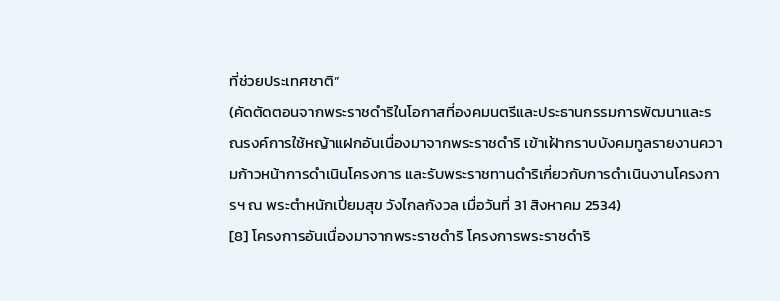ที่ช่วยประเทศชาติ”
(คัดตัดตอนจากพระราชดำริในโอกาสที่องคมนตรีและประธานกรรมการพัฒนาและรณรงค์การใช้หญ้าแฝกอันเนื่องมาจากพระราชดำริ เข้าเฝ้ากราบบังคมทูลรายงานความก้าวหน้าการดำเนินโครงการ และรับพระราชทานดำริเกี่ยวกับการดำเนินงานโครงการฯ ณ พระตำหนักเปี่ยมสุข วังไกลกังวล เมื่อวันที่ 31 สิงหาคม 2534)
[8] โครงการอันเนื่องมาจากพระราชดำริ โครงการพระราชดำริ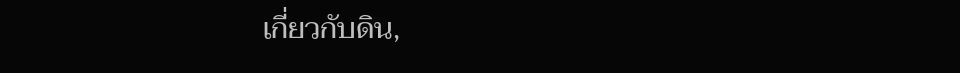เกี่ยวกับดิน,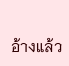อ้างแล้ว